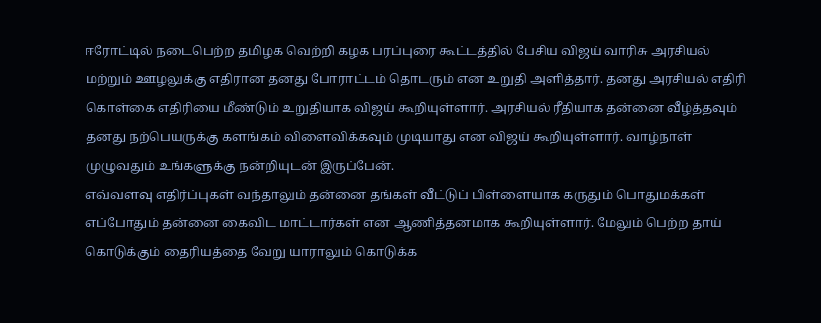ஈரோட்டில் நடைபெற்ற தமிழக வெற்றி கழக பரப்புரை கூட்டத்தில் பேசிய விஜய் வாரிசு அரசியல் மற்றும் ஊழலுக்கு எதிரான தனது போராட்டம் தொடரும் என உறுதி அளித்தார். தனது அரசியல் எதிரி கொள்கை எதிரியை மீண்டும் உறுதியாக விஜய் கூறியுள்ளார். அரசியல் ரீதியாக தன்னை வீழ்த்தவும் தனது நற்பெயருக்கு களங்கம் விளைவிக்கவும் முடியாது என விஜய் கூறியுள்ளார். வாழ்நாள் முழுவதும் உங்களுக்கு நன்றியுடன் இருப்பேன்.
எவ்வளவு எதிர்ப்புகள் வந்தாலும் தன்னை தங்கள் வீட்டுப் பிள்ளையாக கருதும் பொதுமக்கள் எப்போதும் தன்னை கைவிட மாட்டார்கள் என ஆணித்தனமாக கூறியுள்ளார். மேலும் பெற்ற தாய் கொடுக்கும் தைரியத்தை வேறு யாராலும் கொடுக்க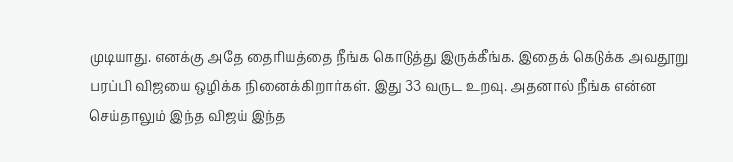முடியாது. எனக்கு அதே தைரியத்தை நீங்க கொடுத்து இருக்கீங்க. இதைக் கெடுக்க அவதூறு பரப்பி விஜயை ஒழிக்க நினைக்கிறார்கள். இது 33 வருட உறவு. அதனால் நீங்க என்ன செய்தாலும் இந்த விஜய் இந்த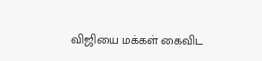விஜியை மக்கள் கைவிட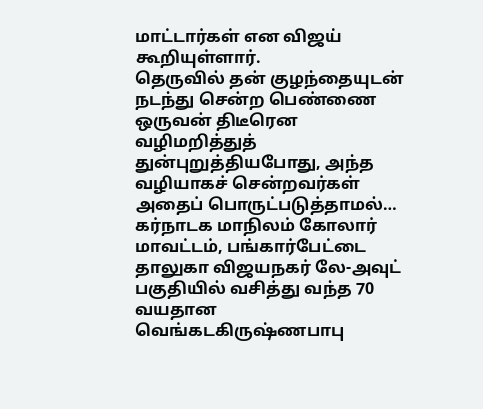மாட்டார்கள் என விஜய் கூறியுள்ளார்.
தெருவில் தன் குழந்தையுடன் நடந்து சென்ற பெண்ணை ஒருவன் திடீரென வழிமறித்துத் துன்புறுத்தியபோது, அந்த வழியாகச் சென்றவர்கள் அதைப் பொருட்படுத்தாமல்…
கர்நாடக மாநிலம் கோலார் மாவட்டம், பங்கார்பேட்டை தாலுகா விஜயநகர் லே-அவுட் பகுதியில் வசித்து வந்த 70 வயதான வெங்கடகிருஷ்ணபாபு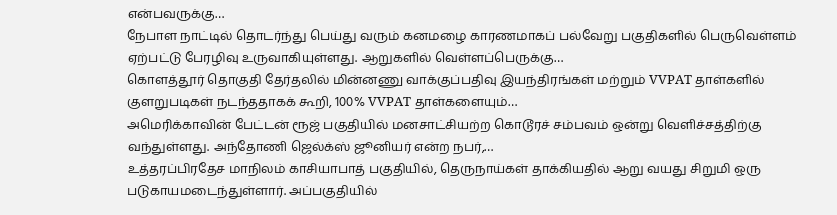என்பவருக்கு…
நேபாள நாட்டில் தொடர்ந்து பெய்து வரும் கனமழை காரணமாகப் பல்வேறு பகுதிகளில் பெருவெள்ளம் ஏற்பட்டு பேரழிவு உருவாகியுள்ளது. ஆறுகளில் வெள்ளப்பெருக்கு…
கொளத்தூர் தொகுதி தேர்தலில் மின்னணு வாக்குப்பதிவு இயந்திரங்கள் மற்றும் VVPAT தாள்களில் குளறுபடிகள் நடந்ததாகக் கூறி, 100% VVPAT தாள்களையும்…
அமெரிக்காவின் பேட்டன் ரூஜ் பகுதியில் மனசாட்சியற்ற கொடூரச் சம்பவம் ஒன்று வெளிச்சத்திற்கு வந்துள்ளது. அந்தோணி ஜெல்க்ஸ் ஜூனியர் என்ற நபர்,…
உத்தரப்பிரதேச மாநிலம் காசியாபாத் பகுதியில், தெருநாய்கள் தாக்கியதில் ஆறு வயது சிறுமி ஒரு படுகாயமடைந்துள்ளார். அப்பகுதியில்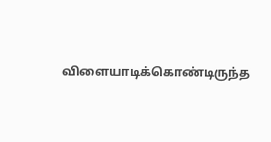விளையாடிக்கொண்டிருந்த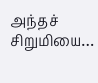அந்தச் சிறுமியை…